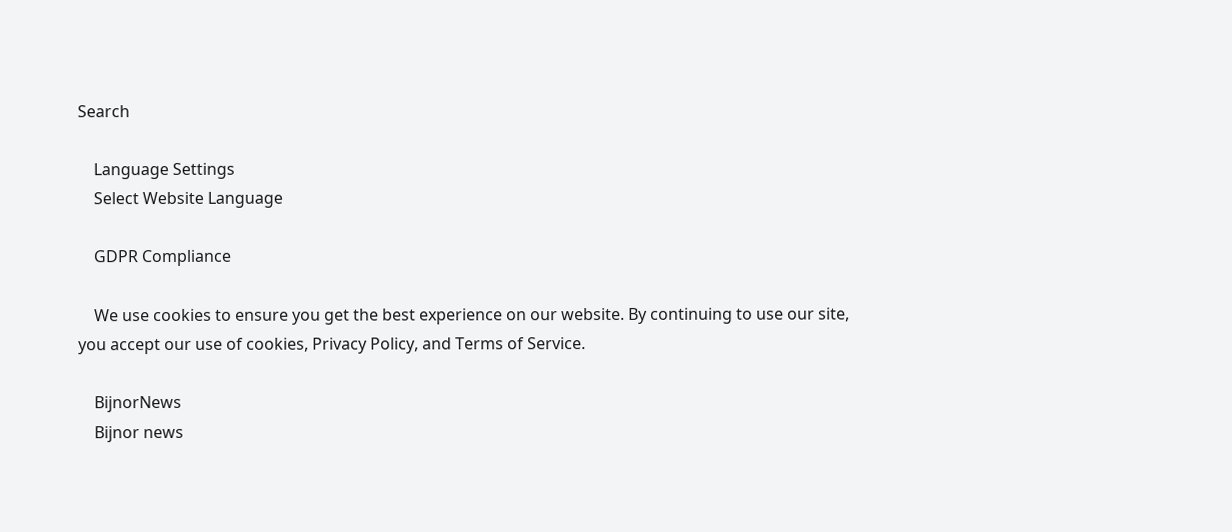Search

    Language Settings
    Select Website Language

    GDPR Compliance

    We use cookies to ensure you get the best experience on our website. By continuing to use our site, you accept our use of cookies, Privacy Policy, and Terms of Service.

    BijnorNews
    Bijnor news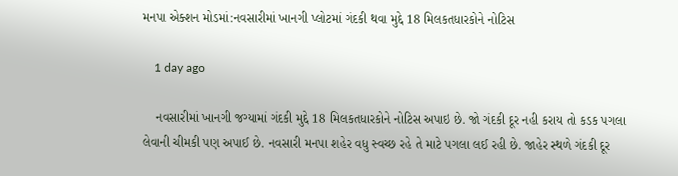મનપા એક્શન મોડમાં:નવસારીમાં ખાનગી પ્લોટમાં ગંદકી થવા મુદ્દે 18 મિલકતધારકોને નોટિસ

    1 day ago

    નવસારીમાં ખાનગી જગ્યામાં ગંદકી મુદ્દે 18 મિલકતધારકોને નોટિસ અપાઇ છે. જો ગંદકી દૂર નહી કરાય તો કડક પગલા લેવાની ચીમકી પણ અપાઈ છે. નવસારી મનપા શહેર વધુ સ્વચ્છ રહે તે માટે પગલા લઈ રહી છે. જાહેર સ્થળે ગંદકી દૂર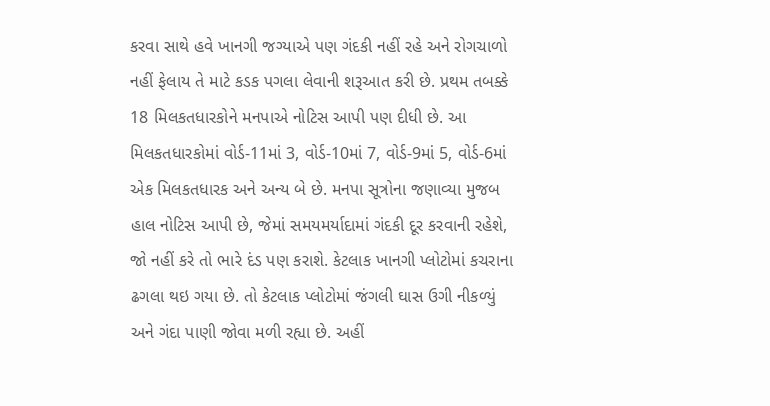કરવા સાથે હવે ખાનગી જગ્યાએ પણ ગંદકી નહીં રહે અને રોગચાળો નહીં ફેલાય તે માટે કડક પગલા લેવાની શરૂઆત કરી છે. પ્રથમ તબક્કે 18 મિલકતધારકોને મનપાએ નોટિસ આપી પણ દીધી છે. આ મિલકતધારકોમાં વોર્ડ-11માં 3, વોર્ડ-10માં 7, વોર્ડ-9માં 5, વોર્ડ-6માં એક મિલકતધારક અને અન્ય બે છે. મનપા સૂત્રોના જણાવ્યા મુજબ હાલ નોટિસ આપી છે, જેમાં સમયમર્યાદામાં ગંદકી દૂર કરવાની રહેશે, જો નહીં કરે તો ભારે દંડ પણ કરાશે. કેટલાક ખાનગી પ્લોટોમાં કચરાના ઢગલા થઇ ગયા છે. તો કેટલાક પ્લોટોમાં જંગલી ઘાસ ઉગી નીકળ્યું અને ગંદા પાણી જોવા મળી રહ્યા છે. અહીં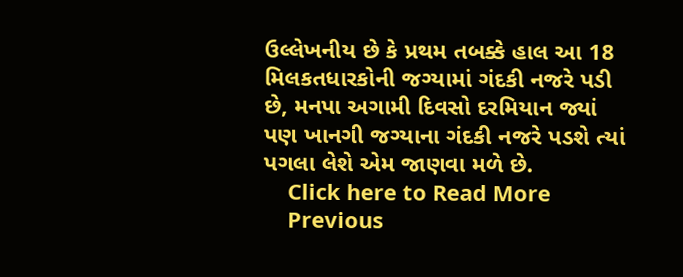ઉલ્લેખનીય છે કે પ્રથમ તબક્કે હાલ આ 18 મિલકતધારકોની જગ્યામાં ગંદકી નજરે પડી છે, મનપા અગામી દિવસો દરમિયાન જ્યાં પણ ખાનગી જગ્યાના ગંદકી નજરે પડશે ત્યાં પગલા લેશે એમ જાણવા મળે છે.
    Click here to Read More
    Previous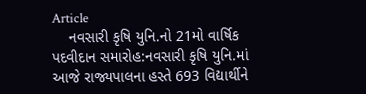Article
    નવસારી કૃષિ યુનિ.નો 21મો વાર્ષિક પદવીદાન સમારોહ:નવસારી કૃષિ યુનિ.માં આજે રાજ્યપાલના હસ્તે 693 વિદ્યાર્થીને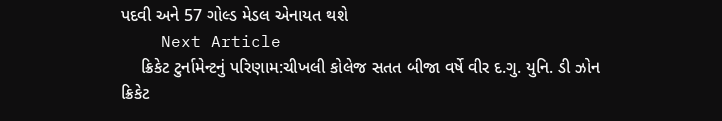પદવી અને 57 ગોલ્ડ મેડલ એનાયત થશે
    Next Article
    ક્રિકેટ ટુર્નામેન્ટનું પરિણામ:ચીખલી કોલેજ સતત બીજા વર્ષે વીર દ.ગુ. યુનિ. ડી ઝોન ક્રિકેટ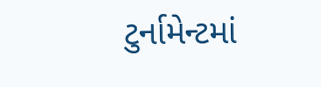ટુર્નામેન્ટમાં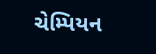ચેમ્પિયન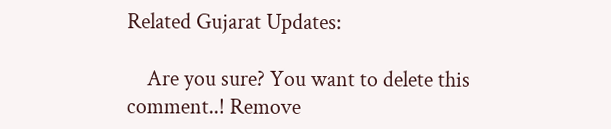Related Gujarat Updates:

    Are you sure? You want to delete this comment..! Remove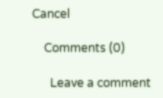Cancel

    Comments (0)

      Leave a comment